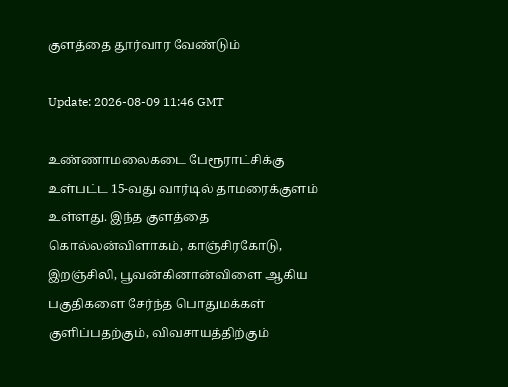குளத்தை தூர்வார வேண்டும்

Update: 2026-08-09 11:46 GMT

உண்ணாமலைகடை பேரூராட்சிக்கு உள்பட்ட 15-வது வார்டில் தாமரைக்குளம் உள்ளது. இந்த குளத்தை கொல்லன்விளாகம், காஞ்சிரகோடு, இறஞ்சிலி, பூவன்கினான்விளை ஆகிய பகுதிகளை சேர்ந்த பொதுமக்கள் குளிப்பதற்கும், விவசாயத்திற்கும்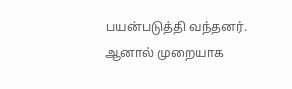பயன்படுத்தி வந்தனர். ஆனால் முறையாக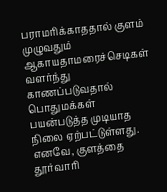பராமரிக்காததால் குளம் முழுவதும் ஆகாயதாமரைச்செடிகள் வளர்ந்து காணப்படுவதால் பொதுமக்கள் பயன்படுத்த முடியாத நிலை ஏற்பட்டுள்ளது. எனவே, குளத்தை தூர்வாரி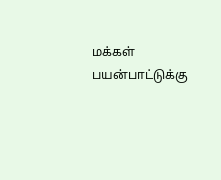மக்கள் பயன்பாட்டுக்கு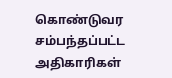கொண்டுவர சம்பந்தப்பட்ட அதிகாரிகள்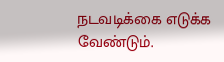நடவடிக்கை எடுக்க வேண்டும்.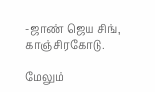-ஜாண் ஜெய சிங், காஞ்சிரகோடு.

மேலும்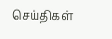செய்திகள்